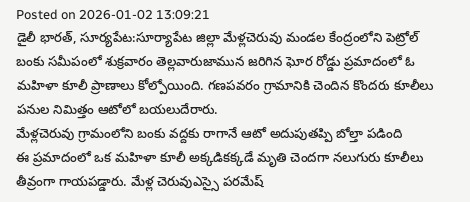Posted on 2026-01-02 13:09:21
డైలీ భారత్, సూర్యపేట:సూర్యాపేట జిల్లా మేళ్లచెరువు మండల కేంద్రంలోని పెట్రోల్ బంకు సమీపంలో శుక్రవారం తెల్లవారుజామున జరిగిన ఘోర రోడ్డు ప్రమాదంలో ఓ మహిళా కూలీ ప్రాణాలు కోల్పోయింది. గణపవరం గ్రామానికి చెందిన కొందరు కూలీలు పనుల నిమిత్తం ఆటోలో బయలుదేరారు.
మేళ్లచెరువు గ్రామంలోని బంకు వద్దకు రాగానే ఆటో అదుపుతప్పి బోల్తా పడింది
ఈ ప్రమాదంలో ఒక మహిళా కూలీ అక్కడికక్కడే మృతి చెందగా నలుగురు కూలీలు తీవ్రంగా గాయపడ్డారు. మేళ్ల చెరువుఎస్సై పరమేష్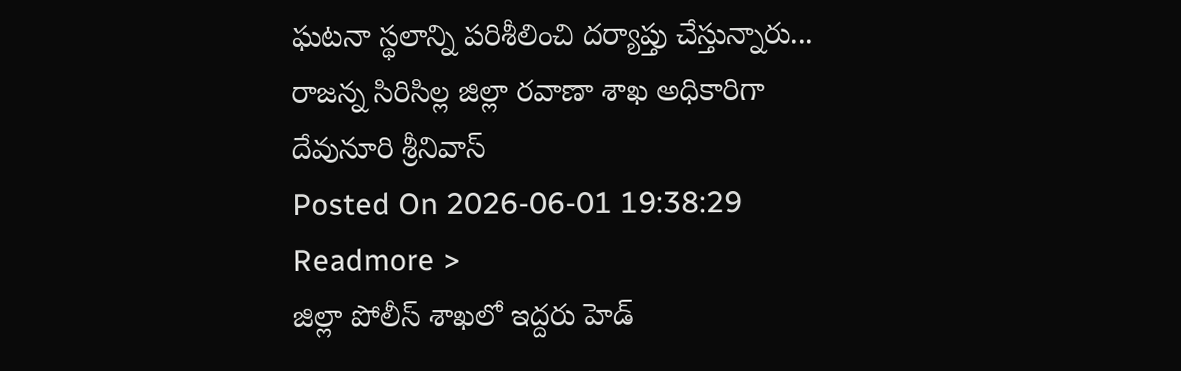ఘటనా స్థలాన్ని పరిశీలించి దర్యాప్తు చేస్తున్నారు...
రాజన్న సిరిసిల్ల జిల్లా రవాణా శాఖ అధికారిగా దేవునూరి శ్రీనివాస్
Posted On 2026-06-01 19:38:29
Readmore >
జిల్లా పోలీస్ శాఖలో ఇద్దరు హెడ్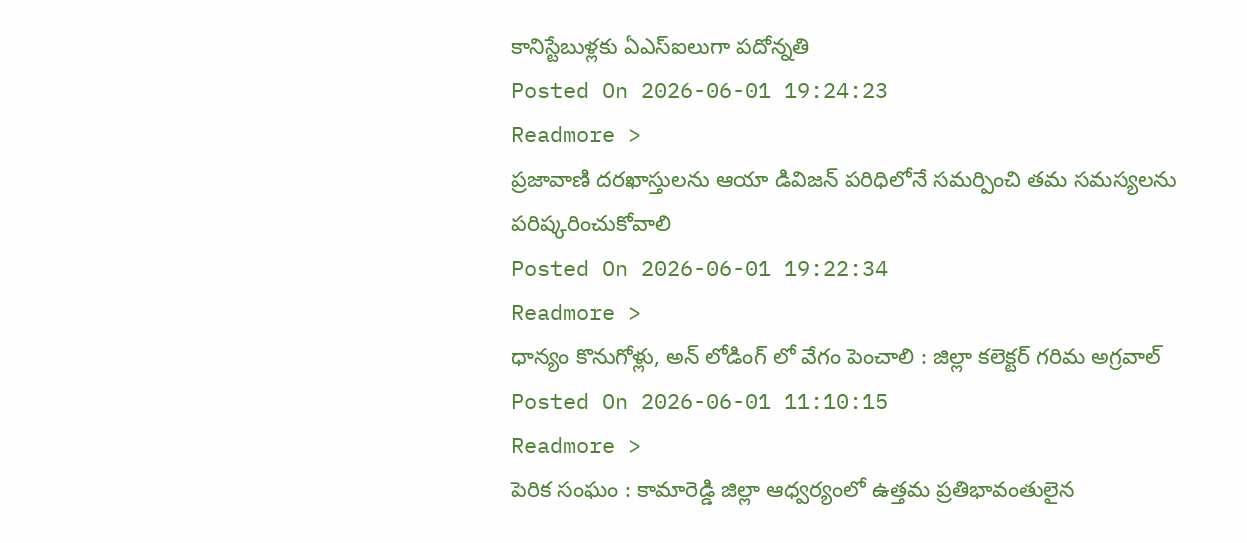కానిస్టేబుళ్లకు ఏఎస్ఐలుగా పదోన్నతి
Posted On 2026-06-01 19:24:23
Readmore >
ప్రజావాణి దరఖాస్తులను ఆయా డివిజన్ పరిధిలోనే సమర్పించి తమ సమస్యలను పరిష్కరించుకోవాలి
Posted On 2026-06-01 19:22:34
Readmore >
ధాన్యం కొనుగోళ్లు, అన్ లోడింగ్ లో వేగం పెంచాలి : జిల్లా కలెక్టర్ గరిమ అగ్రవాల్
Posted On 2026-06-01 11:10:15
Readmore >
పెరిక సంఘం : కామారెడ్డి జిల్లా ఆధ్వర్యంలో ఉత్తమ ప్రతిభావంతులైన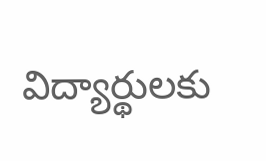విద్యార్థులకు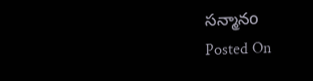సన్మానo
Posted On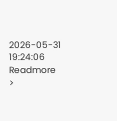2026-05-31 19:24:06
Readmore >